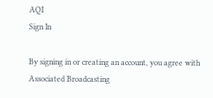AQI
Sign In

By signing in or creating an account, you agree with Associated Broadcasting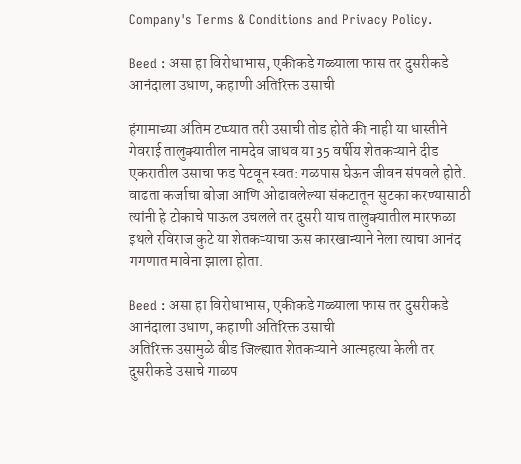Company's Terms & Conditions and Privacy Policy.

Beed : असा हा विरोधाभास, एकीकडे गळ्याला फास तर दुसरीकडे आनंदाला उधाण, कहाणी अतिरिक्त उसाची

हंगामाच्या अंतिम टप्प्यात तरी उसाची तोड होते की नाही या धास्तीने गेवराई तालुक्यातील नामदेव जाधव या 35 वर्षीय शेतकऱ्याने दीड एकरातील उसाचा फड पेटवून स्वत: गळपास घेऊन जीवन संपवले होते. वाढता कर्जाचा बोजा आणि ओढावलेल्या संकटातून सुटका करण्यासाठी त्यांनी हे टोकाचे पाऊल उचलले तर दुसरी याच तालुक्यातील मारफळा इथले रविराज कुटे या शेतकऱ्याचा ऊस कारखान्याने नेला त्याचा आनंद गगणात मावेना झाला होता.

Beed : असा हा विरोधाभास, एकीकडे गळ्याला फास तर दुसरीकडे आनंदाला उधाण, कहाणी अतिरिक्त उसाची
अतिरिक्त उसामुळे बीड जिल्ह्यात शेतकऱ्याने आत्महत्या केली तर दुसरीकडे उसाचे गाळप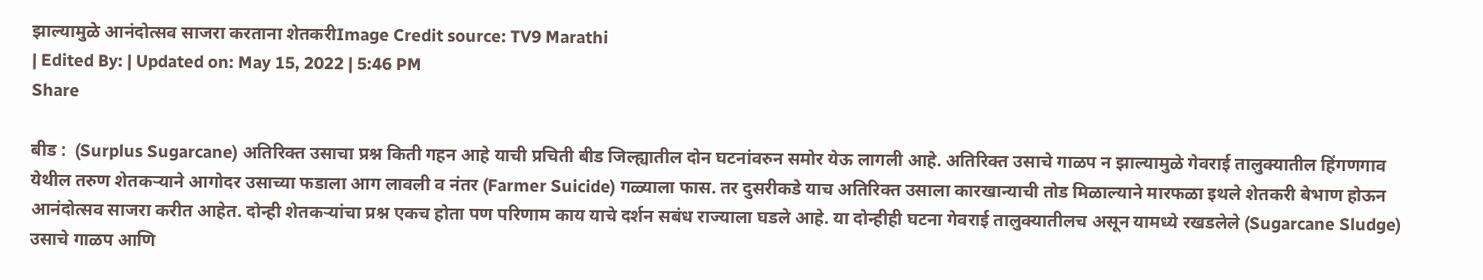झाल्यामुळे आनंदोत्सव साजरा करताना शेतकरीImage Credit source: TV9 Marathi
| Edited By: | Updated on: May 15, 2022 | 5:46 PM
Share

बीड :  (Surplus Sugarcane) अतिरिक्त उसाचा प्रश्न किती गहन आहे याची प्रचिती बीड जिल्ह्यातील दोन घटनांवरुन समोर येऊ लागली आहे. अतिरिक्त उसाचे गाळप न झाल्यामुळे गेवराई तालुक्यातील हिंगणगाव येथील तरुण शेतकऱ्याने आगोदर उसाच्या फडाला आग लावली व नंतर (Farmer Suicide) गळ्याला फास. तर दुसरीकडे याच अतिरिक्त उसाला कारखान्याची तोड मिळाल्याने मारफळा इथले शेतकरी बेभाण होऊन आनंदोत्सव साजरा करीत आहेत. दोन्ही शेतकऱ्यांचा प्रश्न एकच होता पण परिणाम काय याचे दर्शन सबंध राज्याला घडले आहे. या दोन्हीही घटना गेवराई तालुक्यातीलच असून यामध्ये रखडलेले (Sugarcane Sludge) उसाचे गाळप आणि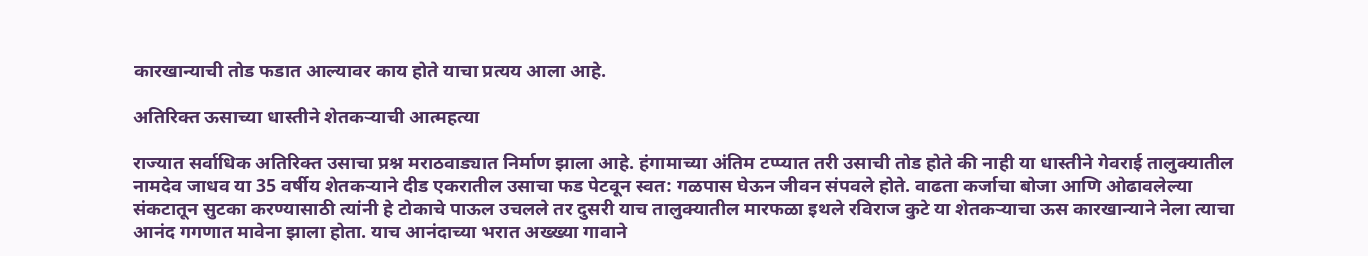कारखान्याची तोड फडात आल्यावर काय होते याचा प्रत्यय आला आहे.

अतिरिक्त ऊसाच्या धास्तीने शेतकऱ्याची आत्महत्या

राज्यात सर्वाधिक अतिरिक्त उसाचा प्रश्न मराठवाड्यात निर्माण झाला आहे. हंगामाच्या अंतिम टप्प्यात तरी उसाची तोड होते की नाही या धास्तीने गेवराई तालुक्यातील नामदेव जाधव या 35 वर्षीय शेतकऱ्याने दीड एकरातील उसाचा फड पेटवून स्वत: गळपास घेऊन जीवन संपवले होते. वाढता कर्जाचा बोजा आणि ओढावलेल्या संकटातून सुटका करण्यासाठी त्यांनी हे टोकाचे पाऊल उचलले तर दुसरी याच तालुक्यातील मारफळा इथले रविराज कुटे या शेतकऱ्याचा ऊस कारखान्याने नेला त्याचा आनंद गगणात मावेना झाला होता. याच आनंदाच्या भरात अख्ख्या गावाने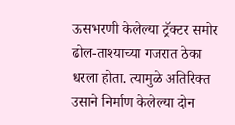ऊसभरणी केलेल्या ट्रॅक्टर समोर ढोल-ताश्याच्या गजरात ठेका धरला होता. त्यामुळे अतिरिक्त उसाने निर्माण केलेल्या दोन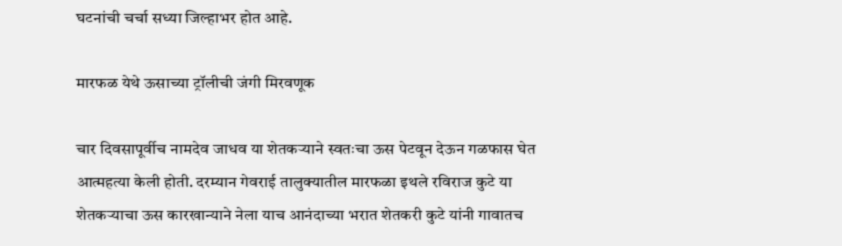घटनांची चर्चा सध्या जिल्हाभर होत आहे.

मारफळ येथे ऊसाच्या ट्रॉलीची जंगी मिरवणूक

चार दिवसापूर्वीच नामदेव जाधव या शेतकऱ्याने स्वतःचा ऊस पेटवून देऊन गळफास घेत आत्महत्या केली होती. दरम्यान गेवराई तालुक्यातील मारफळा इथले रविराज कुटे या शेतकऱ्याचा ऊस कारखान्याने नेला याच आनंदाच्या भरात शेतकरी कुटे यांनी गावातच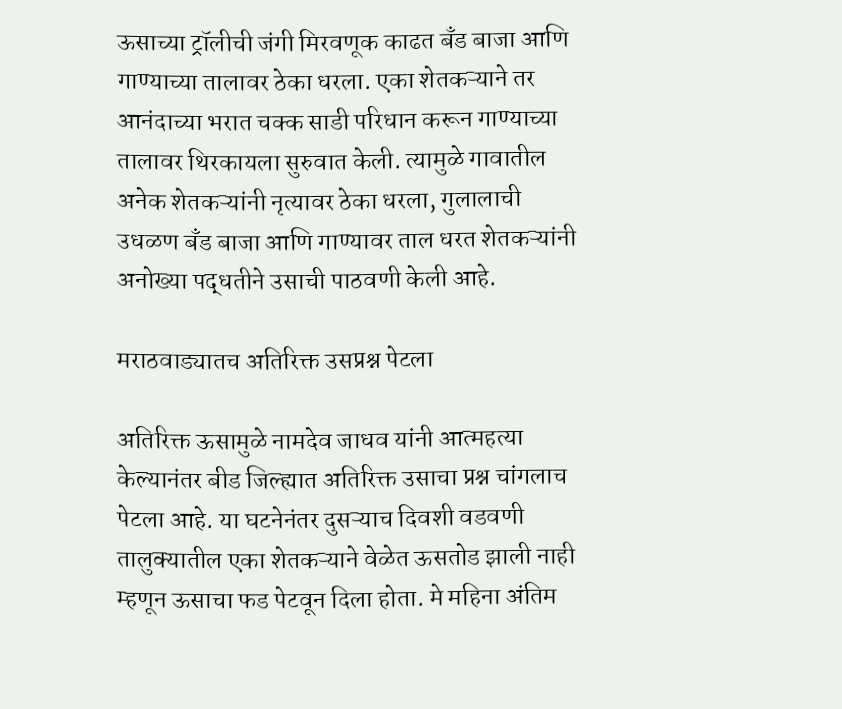ऊसाच्या ट्रॉलीची जंगी मिरवणूक काढत बँड बाजा आणि गाण्याच्या तालावर ठेका धरला. एका शेतकऱ्याने तर आनंदाच्या भरात चक्क साडी परिधान करून गाण्याच्या तालावर थिरकायला सुरुवात केली. त्यामुळे गावातील अनेक शेतकऱ्यांनी नृत्यावर ठेका धरला, गुलालाची उधळण बँड बाजा आणि गाण्यावर ताल धरत शेतकऱ्यांनी अनोख्या पद्धतीने उसाची पाठवणी केली आहे.

मराठवाड्यातच अतिरिक्त उसप्रश्न पेटला

अतिरिक्त ऊसामुळे नामदेव जाधव यांनी आत्महत्या केल्यानंतर बीड जिल्ह्यात अतिरिक्त उसाचा प्रश्न चांगलाच पेटला आहे. या घटनेनंतर दुसऱ्याच दिवशी वडवणी तालुक्यातील एका शेतकऱ्याने वेळेत ऊसतोड झाली नाही म्हणून ऊसाचा फड पेटवून दिला होता. मे महिना अंतिम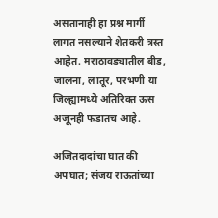असतानाही हा प्रश्न मार्गी लागत नसल्याने शेतकरी त्रस्त आहेत. मराठावड्यातील बीड, जालना, लातूर, परभणी या जिल्ह्यामध्ये अतिरिक्त ऊस अजूनही फडातच आहे.

अजितदादांचा घात की अपघात; संजय राऊतांच्या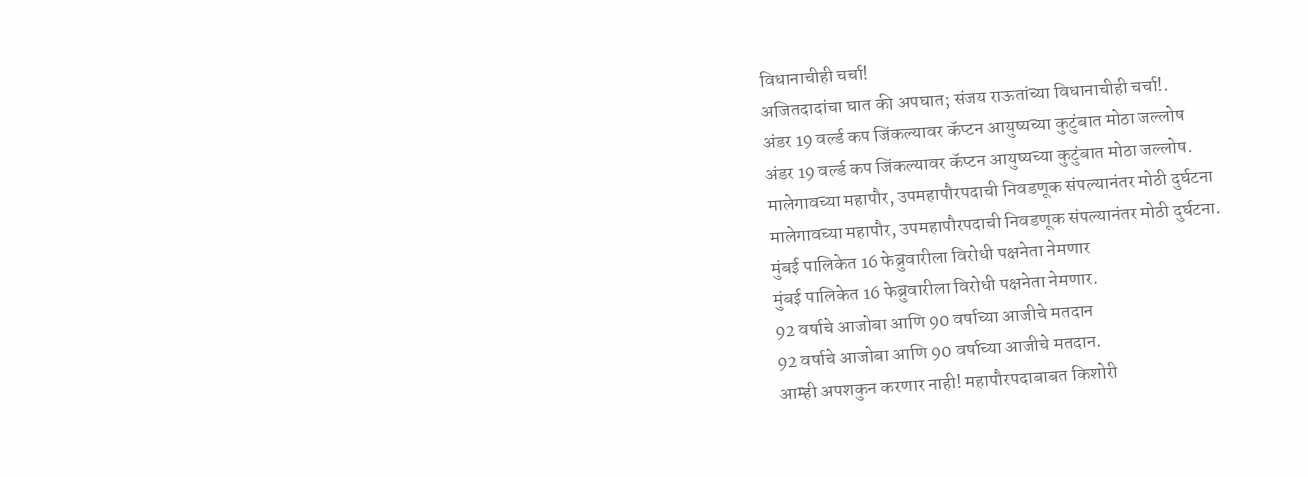विधानाचीही चर्चा!
अजितदादांचा घात की अपघात; संजय राऊतांच्या विधानाचीही चर्चा!.
अंडर 19 वर्ल्ड कप जिंकल्यावर कॅप्टन आयुष्यच्या कुटुंबात मोठा जल्लोष
अंडर 19 वर्ल्ड कप जिंकल्यावर कॅप्टन आयुष्यच्या कुटुंबात मोठा जल्लोष.
मालेगावच्या महापौर, उपमहापौरपदाची निवडणूक संपल्यानंतर मोठी दुर्घटना
मालेगावच्या महापौर, उपमहापौरपदाची निवडणूक संपल्यानंतर मोठी दुर्घटना.
मुंबई पालिकेत 16 फेब्रुवारीला विरोधी पक्षनेता नेमणार
मुंबई पालिकेत 16 फेब्रुवारीला विरोधी पक्षनेता नेमणार.
92 वर्षाचे आजोबा आणि 90 वर्षाच्या आजीचे मतदान
92 वर्षाचे आजोबा आणि 90 वर्षाच्या आजीचे मतदान.
आम्ही अपशकुन करणार नाही! महापौरपदाबाबत किशोरी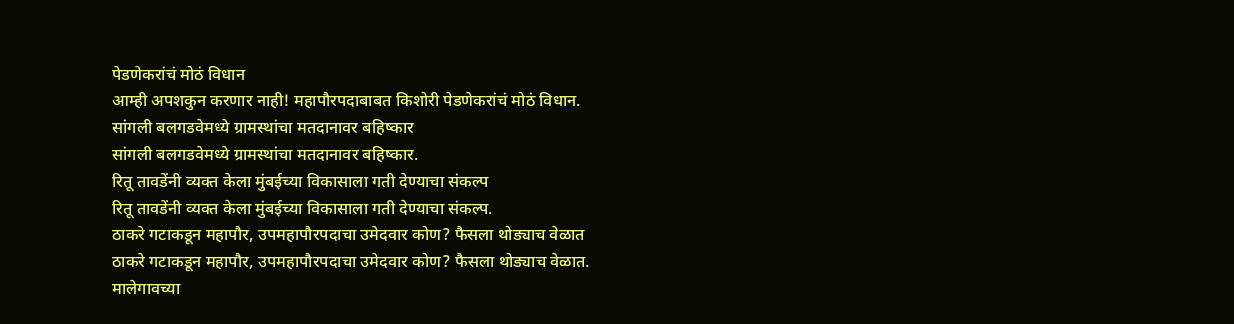पेडणेकरांचं मोठं विधान
आम्ही अपशकुन करणार नाही! महापौरपदाबाबत किशोरी पेडणेकरांचं मोठं विधान.
सांगली बलगडवेमध्ये ग्रामस्थांचा मतदानावर बहिष्कार
सांगली बलगडवेमध्ये ग्रामस्थांचा मतदानावर बहिष्कार.
रितू तावडेंनी व्यक्त केला मुंबईच्या विकासाला गती देण्याचा संकल्प
रितू तावडेंनी व्यक्त केला मुंबईच्या विकासाला गती देण्याचा संकल्प.
ठाकरे गटाकडून महापौर, उपमहापौरपदाचा उमेदवार कोण? फैसला थोड्याच वेळात
ठाकरे गटाकडून महापौर, उपमहापौरपदाचा उमेदवार कोण? फैसला थोड्याच वेळात.
मालेगावच्या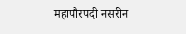महापौरपदी नसरीन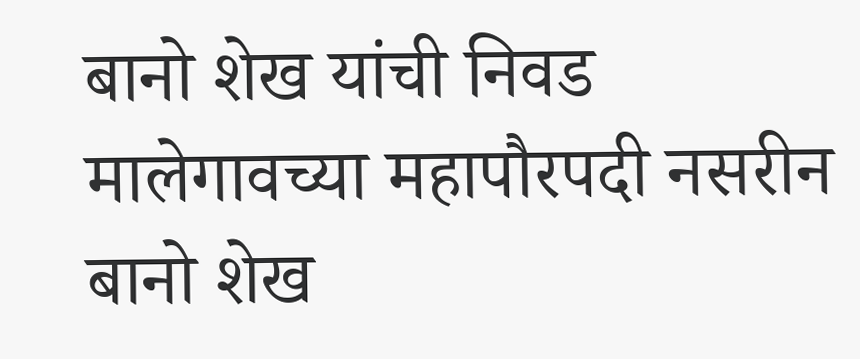बानो शेख यांची निवड
मालेगावच्या महापौरपदी नसरीन बानो शेख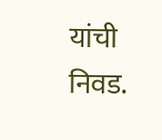यांची निवड.